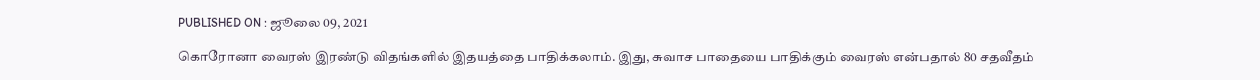PUBLISHED ON : ஜூலை 09, 2021

கொரோனா வைரஸ் இரண்டு விதங்களில் இதயத்தை பாதிக்கலாம். இது, சுவாச பாதையை பாதிக்கும் வைரஸ் என்பதால் 80 சதவீதம்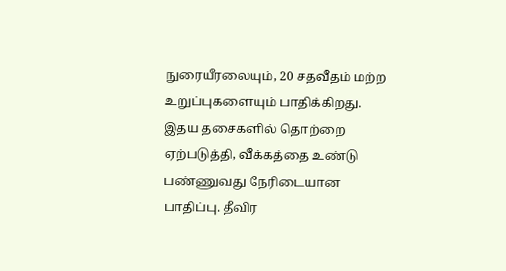நுரையீரலையும், 20 சதவீதம் மற்ற உறுப்புகளையும் பாதிக்கிறது.
இதய தசைகளில் தொற்றை ஏற்படுத்தி, வீக்கத்தை உண்டு பண்ணுவது நேரிடையான பாதிப்பு. தீவிர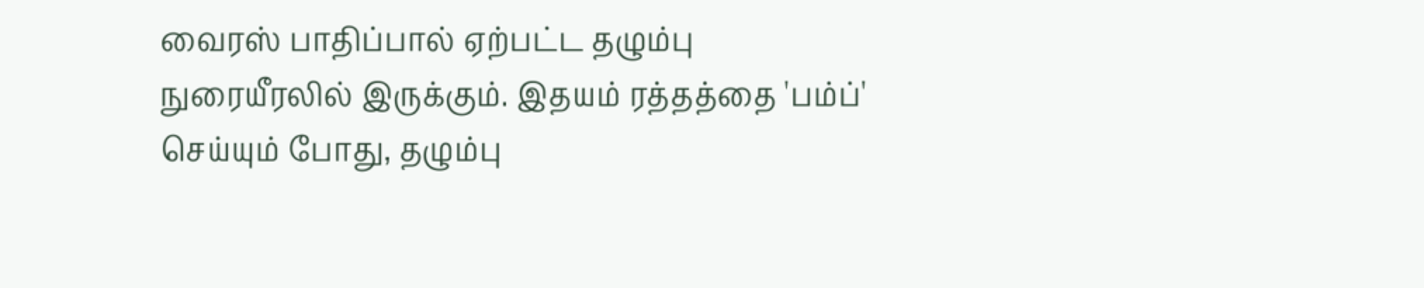வைரஸ் பாதிப்பால் ஏற்பட்ட தழும்பு நுரையீரலில் இருக்கும். இதயம் ரத்தத்தை 'பம்ப்' செய்யும் போது, தழும்பு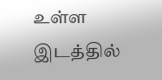உள்ள இடத்தில்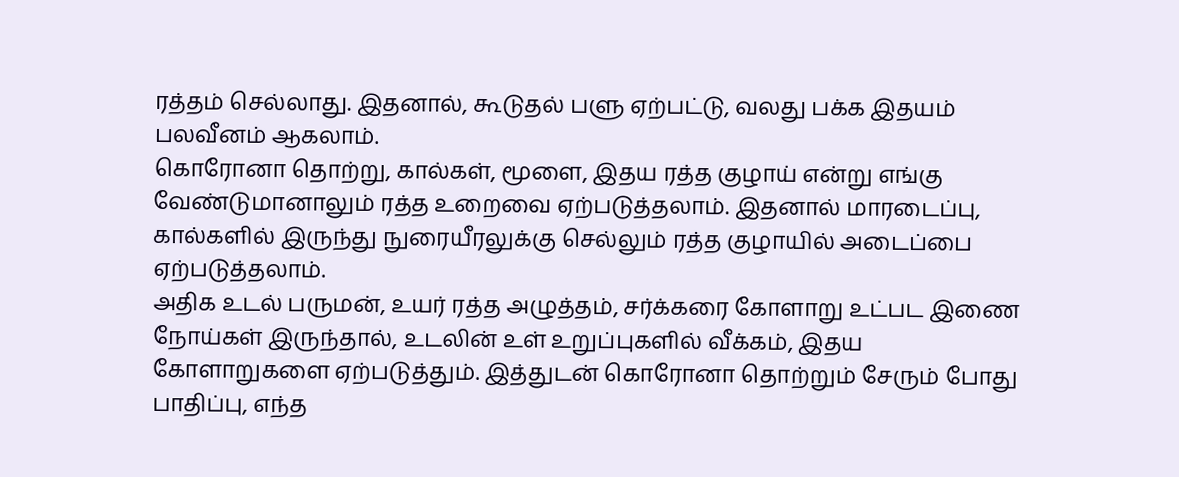ரத்தம் செல்லாது. இதனால், கூடுதல் பளு ஏற்பட்டு, வலது பக்க இதயம் பலவீனம் ஆகலாம்.
கொரோனா தொற்று, கால்கள், மூளை, இதய ரத்த குழாய் என்று எங்கு வேண்டுமானாலும் ரத்த உறைவை ஏற்படுத்தலாம். இதனால் மாரடைப்பு, கால்களில் இருந்து நுரையீரலுக்கு செல்லும் ரத்த குழாயில் அடைப்பை ஏற்படுத்தலாம்.
அதிக உடல் பருமன், உயர் ரத்த அழுத்தம், சர்க்கரை கோளாறு உட்பட இணை நோய்கள் இருந்தால், உடலின் உள் உறுப்புகளில் வீக்கம், இதய கோளாறுகளை ஏற்படுத்தும். இத்துடன் கொரோனா தொற்றும் சேரும் போது பாதிப்பு, எந்த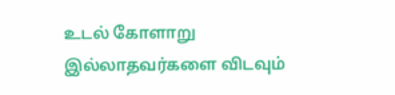உடல் கோளாறு இல்லாதவர்களை விடவும்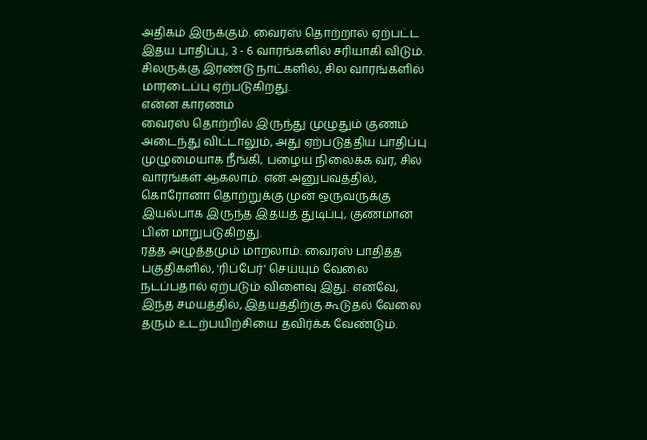அதிகம் இருக்கும். வைரஸ் தொற்றால் ஏற்பட்ட இதய பாதிப்பு, 3 - 6 வாரங்களில் சரியாகி விடும். சிலருக்கு இரண்டு நாட்களில், சில வாரங்களில் மாரடைப்பு ஏற்படுகிறது.
என்ன காரணம்
வைரஸ் தொற்றில் இருந்து முழுதும் குணம் அடைந்து விட்டாலும், அது ஏற்படுத்திய பாதிப்பு முழுமையாக நீங்கி, பழைய நிலைக்க வர, சில வாரங்கள் ஆகலாம். என் அனுபவத்தில், கொரோனா தொற்றுக்கு முன் ஒருவருக்கு இயல்பாக இருந்த இதயத் துடிப்பு, குணமான பின் மாறுபடுகிறது.
ரத்த அழுத்தமும் மாறலாம். வைரஸ் பாதித்த பகுதிகளில், 'ரிப்பேர்' செய்யும் வேலை நடப்பதால் ஏற்படும் விளைவு இது. எனவே, இந்த சமயத்தில், இதயத்திற்கு கூடுதல் வேலை தரும் உடற்பயிற்சியை தவிர்க்க வேண்டும்.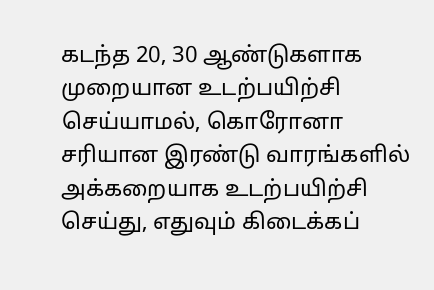கடந்த 20, 30 ஆண்டுகளாக முறையான உடற்பயிற்சி செய்யாமல், கொரோனா சரியான இரண்டு வாரங்களில் அக்கறையாக உடற்பயிற்சி செய்து, எதுவும் கிடைக்கப்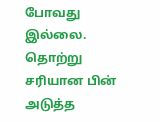போவது இல்லை. தொற்று சரியான பின் அடுத்த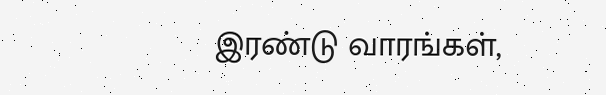இரண்டு வாரங்கள்,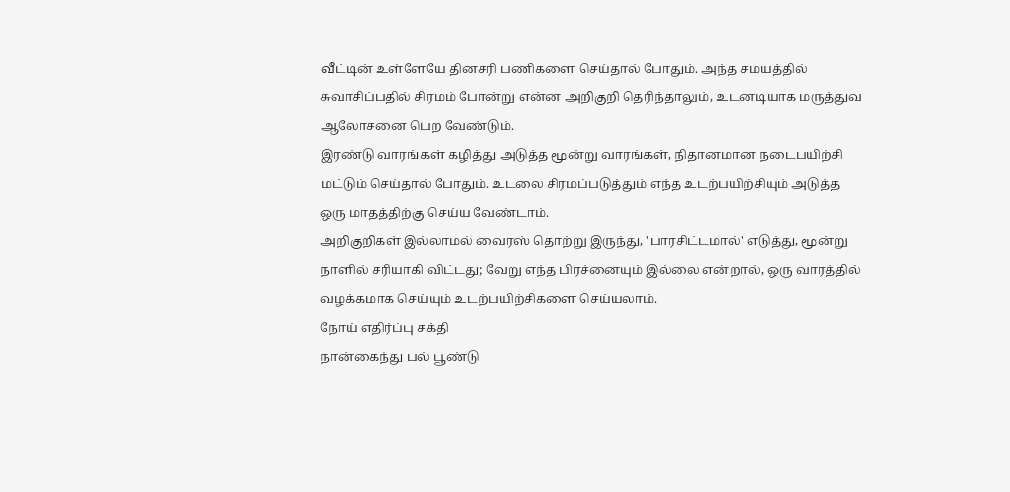வீட்டின் உள்ளேயே தினசரி பணிகளை செய்தால் போதும். அந்த சமயத்தில் சுவாசிப்பதில் சிரமம் போன்று என்ன அறிகுறி தெரிந்தாலும், உடனடியாக மருத்துவ ஆலோசனை பெற வேண்டும்.
இரண்டு வாரங்கள் கழித்து அடுத்த மூன்று வாரங்கள், நிதானமான நடைபயிற்சி மட்டும் செய்தால் போதும். உடலை சிரமப்படுத்தும் எந்த உடற்பயிற்சியும் அடுத்த ஒரு மாதத்திற்கு செய்ய வேண்டாம்.
அறிகுறிகள் இல்லாமல் வைரஸ் தொற்று இருந்து, 'பாரசிட்டமால்' எடுத்து, மூன்று நாளில் சரியாகி விட்டது; வேறு எந்த பிரச்னையும் இல்லை என்றால், ஒரு வாரத்தில் வழக்கமாக செய்யும் உடற்பயிற்சிகளை செய்யலாம்.
நோய் எதிர்ப்பு சக்தி
நான்கைந்து பல் பூண்டு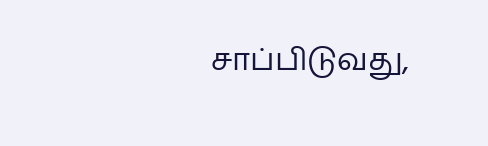சாப்பிடுவது,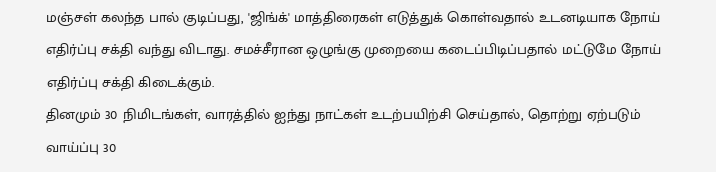மஞ்சள் கலந்த பால் குடிப்பது, 'ஜிங்க்' மாத்திரைகள் எடுத்துக் கொள்வதால் உடனடியாக நோய் எதிர்ப்பு சக்தி வந்து விடாது. சமச்சீரான ஒழுங்கு முறையை கடைப்பிடிப்பதால் மட்டுமே நோய் எதிர்ப்பு சக்தி கிடைக்கும்.
தினமும் 30 நிமிடங்கள், வாரத்தில் ஐந்து நாட்கள் உடற்பயிற்சி செய்தால், தொற்று ஏற்படும் வாய்ப்பு 30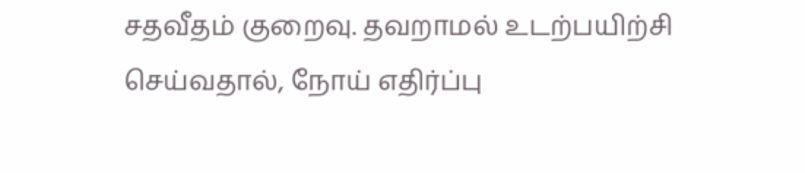சதவீதம் குறைவு. தவறாமல் உடற்பயிற்சி செய்வதால், நோய் எதிர்ப்பு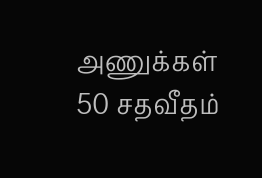அணுக்கள் 50 சதவீதம்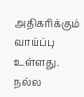அதிகரிக்கும் வாய்ப்பு உள்ளது. நல்ல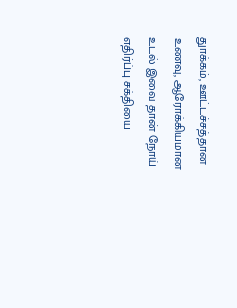துாக்கம், ஊட்டச்சத்தான உணவு, ஆரோக்கியமான உடல் இவை தான் நோய் எதிர்ப்பு சக்தியை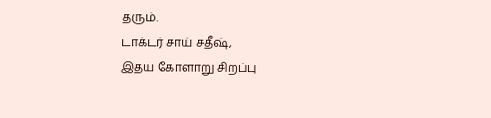தரும்.
டாக்டர் சாய் சதீஷ்,
இதய கோளாறு சிறப்பு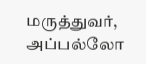மருத்துவர்,
அப்பல்லோ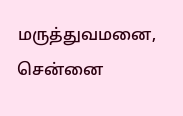மருத்துவமனை,
சென்னை